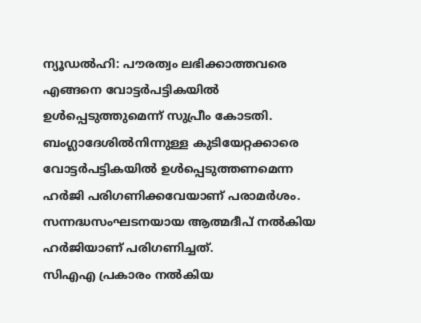ന്യൂഡൽഹി: പൗരത്വം ലഭിക്കാത്തവരെ എങ്ങനെ വോട്ടർപട്ടികയിൽ ഉൾപ്പെടുത്തുമെന്ന് സുപ്രീം കോടതി. ബംഗ്ലാദേശിൽനിന്നുള്ള കുടിയേറ്റക്കാരെ വോട്ടർപട്ടികയിൽ ഉൾപ്പെടുത്തണമെന്ന ഹർജി പരിഗണിക്കവേയാണ് പരാമർശം. സന്നദ്ധസംഘടനയായ ആത്മദീപ് നൽകിയ ഹർജിയാണ് പരിഗണിച്ചത്.
സിഎഎ പ്രകാരം നൽകിയ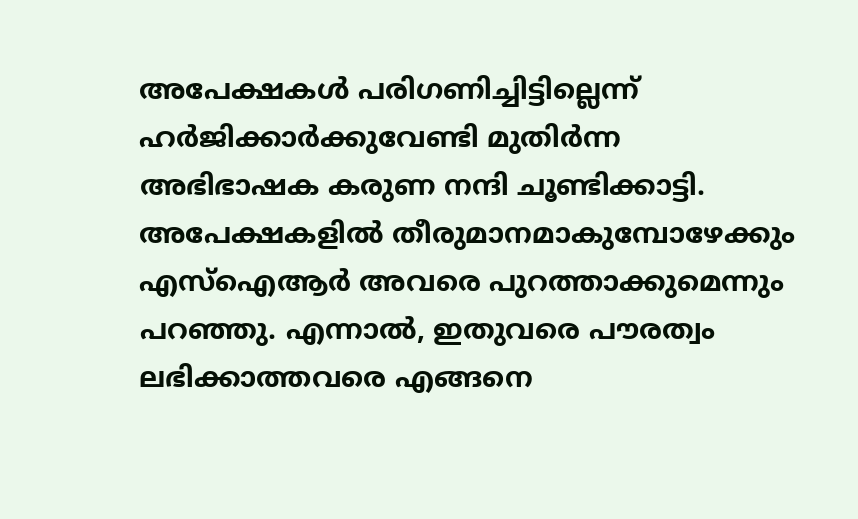അപേക്ഷകൾ പരിഗണിച്ചിട്ടില്ലെന്ന് ഹർജിക്കാർക്കുവേണ്ടി മുതിർന്ന അഭിഭാഷക കരുണ നന്ദി ചൂണ്ടിക്കാട്ടി. അപേക്ഷകളിൽ തീരുമാനമാകുമ്പോഴേക്കും എസ്ഐആർ അവരെ പുറത്താക്കുമെന്നും പറഞ്ഞു. എന്നാൽ, ഇതുവരെ പൗരത്വം ലഭിക്കാത്തവരെ എങ്ങനെ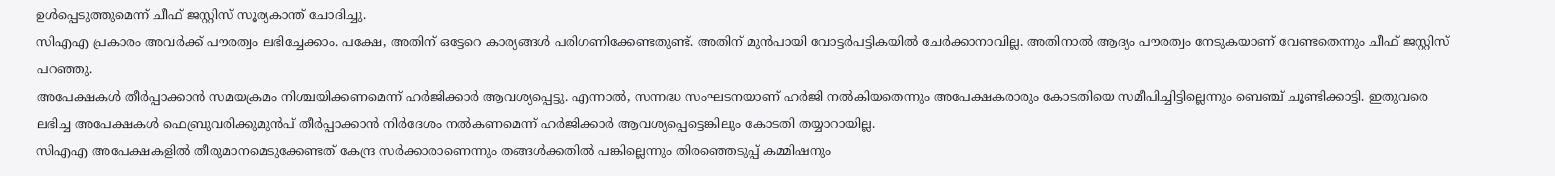ഉൾപ്പെടുത്തുമെന്ന് ചീഫ് ജസ്റ്റിസ് സൂര്യകാന്ത് ചോദിച്ചു.
സിഎഎ പ്രകാരം അവർക്ക് പൗരത്വം ലഭിച്ചേക്കാം. പക്ഷേ, അതിന് ഒട്ടേറെ കാര്യങ്ങൾ പരിഗണിക്കേണ്ടതുണ്ട്. അതിന് മുൻപായി വോട്ടർപട്ടികയിൽ ചേർക്കാനാവില്ല. അതിനാൽ ആദ്യം പൗരത്വം നേടുകയാണ് വേണ്ടതെന്നും ചീഫ് ജസ്റ്റിസ് പറഞ്ഞു.
അപേക്ഷകൾ തീർപ്പാക്കാൻ സമയക്രമം നിശ്ചയിക്കണമെന്ന് ഹർജിക്കാർ ആവശ്യപ്പെട്ടു. എന്നാൽ, സന്നദ്ധ സംഘടനയാണ് ഹർജി നൽകിയതെന്നും അപേക്ഷകരാരും കോടതിയെ സമീപിച്ചിട്ടില്ലെന്നും ബെഞ്ച് ചൂണ്ടിക്കാട്ടി. ഇതുവരെ ലഭിച്ച അപേക്ഷകൾ ഫെബ്രുവരിക്കുമുൻപ് തീർപ്പാക്കാൻ നിർദേശം നൽകണമെന്ന് ഹർജിക്കാർ ആവശ്യപ്പെട്ടെങ്കിലും കോടതി തയ്യാറായില്ല.
സിഎഎ അപേക്ഷകളിൽ തീരുമാനമെടുക്കേണ്ടത് കേന്ദ്ര സർക്കാരാണെന്നും തങ്ങൾക്കതിൽ പങ്കില്ലെന്നും തിരഞ്ഞെടുപ്പ് കമ്മിഷനും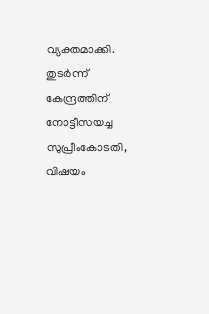വ്യക്തമാക്കി. തുടർന്ന് കേന്ദ്രത്തിന് നോട്ടീസയച്ച സുപ്രീംകോടതി, വിഷയം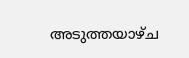അടുത്തയാഴ്ച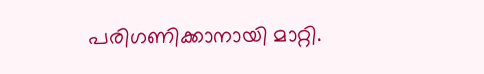പരിഗണിക്കാനായി മാറ്റി.